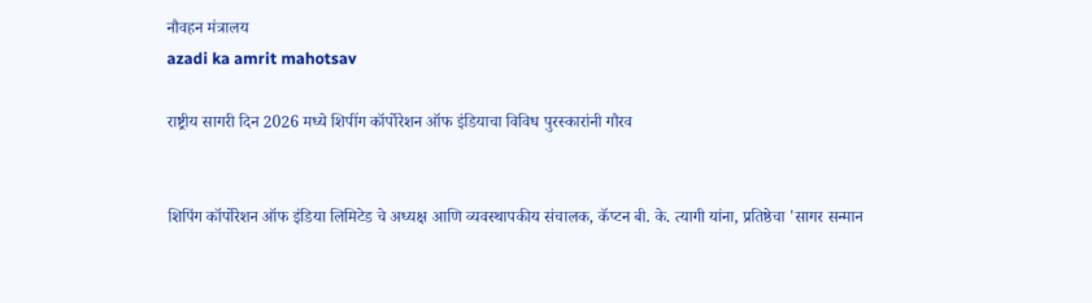नौवहन मंत्रालय
azadi ka amrit mahotsav

राष्ट्रीय सागरी दिन 2026 मध्ये शिपींग कॉर्पोरेशन ऑफ इंडियाचा विविध पुरस्कारांनी गौरव


शिपिंग कॉर्पोरेशन ऑफ इंडिया लिमिटेड चे अध्यक्ष आणि व्यवस्थापकीय संचालक, कॅप्टन बी. के. त्यागी यांना, प्रतिष्ठेचा 'सागर सन्मान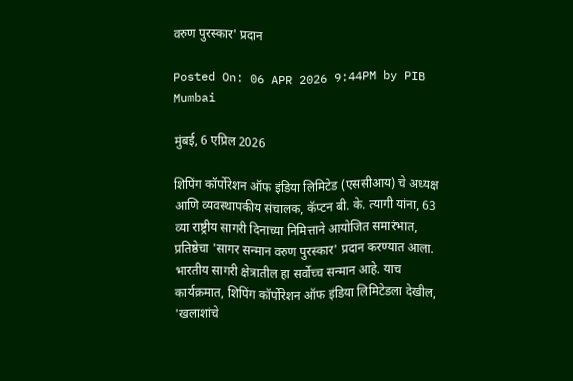वरुण पुरस्कार' प्रदान

Posted On: 06 APR 2026 9:44PM by PIB Mumbai

मुंबई, 6 एप्रिल 2026

शिपिंग कॉर्पोरेशन ऑफ इंडिया लिमिटेड (एससीआय) चे अध्यक्ष आणि व्यवस्थापकीय संचालक, कॅप्टन बी. के. त्यागी यांना, 63 व्या राष्ट्रीय सागरी दिनाच्या निमित्ताने आयोजित समारंभात, प्रतिष्ठेचा 'सागर सन्मान वरुण पुरस्कार' प्रदान करण्यात आला. भारतीय सागरी क्षेत्रातील हा सर्वोच्च सन्मान आहे. याच कार्यक्रमात, शिपिंग कॉर्पोरेशन ऑफ इंडिया लिमिटेडला देखील, 'खलाशांचे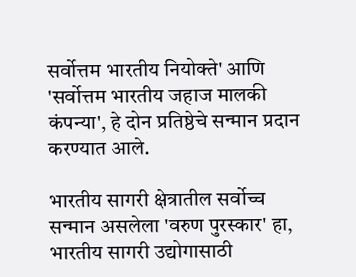सर्वोत्तम भारतीय नियोक्ते' आणि 'सर्वोत्तम भारतीय जहाज मालकी कंपन्या', हे दोन प्रतिष्ठेचे सन्मान प्रदान करण्यात आले.

भारतीय सागरी क्षेत्रातील सर्वोच्च सन्मान असलेला 'वरुण पुरस्कार' हा, भारतीय सागरी उद्योगासाठी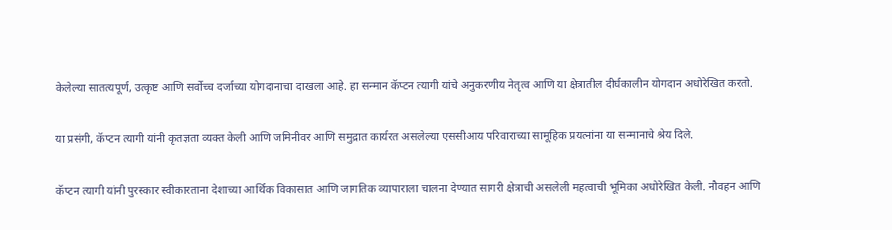केलेल्या सातत्यपूर्ण, उत्कृष्ट आणि सर्वोच्च दर्जाच्या योगदानाचा दाखला आहे. हा सन्मान कॅप्टन त्यागी यांचे अनुकरणीय नेतृत्व आणि या क्षेत्रातील दीर्घकालीन योगदान अधोरेखित करतो.

या प्रसंगी, कॅप्टन त्यागी यांनी कृतज्ञता व्यक्त केली आणि जमिनीवर आणि समुद्रात कार्यरत असलेल्या एससीआय परिवाराच्या सामूहिक प्रयत्नांना या सन्मानाचे श्रेय दिले.

कॅप्टन त्यागी यांनी पुरस्कार स्वीकारताना देशाच्या आर्थिक विकासात आणि जागतिक व्यापाराला चालना देण्यात सागरी क्षेत्राची असलेली महत्वाची भूमिका अधोरेखित केली. नौवहन आणि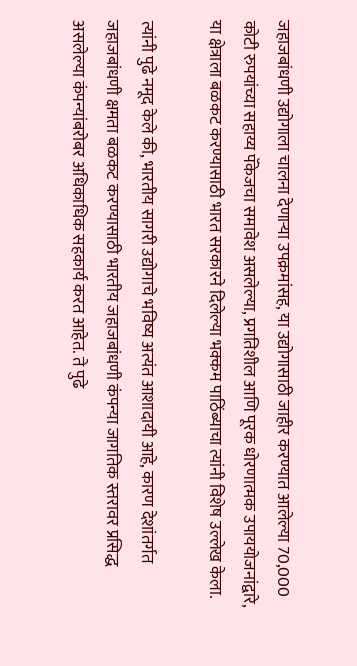जहाजबांधणी उद्योगाला चालना देणाऱ्या उपक्रमांसह, या उद्योगासाठी जाहीर करण्यात आलेल्या 70,000 कोटी रुपयांच्या सहाय्य पॅकेजचा समावेश असलेल्या, प्रगतिशील आणि पूरक धोरणात्मक उपाययोजनांद्वारे, या क्षेत्राला बळकट करण्यासाठी भारत सरकारने दिलेल्या भक्कम पाठिंब्याचा त्यांनी विशेष उल्लेख केला.

त्यांनी पुढे नमूद केले की, भारतीय सागरी उद्योगाचे भविष्य अत्यंत आशादायी आहे, कारण देशांतर्गत जहाजबांधणी क्षमता बळकट करण्यासाठी भारतीय जहाजबांधणी कंपन्या जागतिक स्तरावर प्रसिद्ध असलेल्या कंपन्यांबरोबर अधिकाधिक सहकार्य करत आहेत. ते पुढे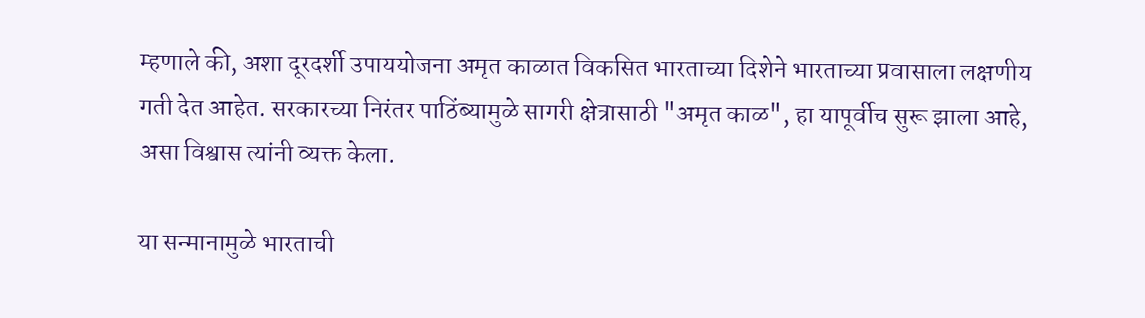म्हणाले की, अशा दूरदर्शी उपाययोजना अमृत काळात विकसित भारताच्या दिशेने भारताच्या प्रवासाला लक्षणीय गती देत आहेत. सरकारच्या निरंतर पाठिंब्यामुळे सागरी क्षेत्रासाठी "अमृत काळ", हा यापूर्वीच सुरू झाला आहे, असा विश्वास त्यांनी व्यक्त केला.

या सन्मानामुळे भारताची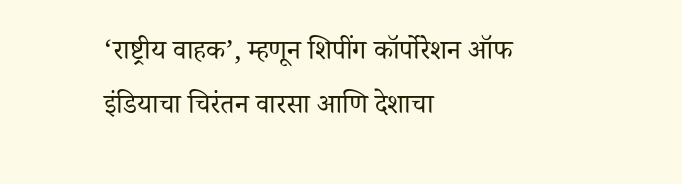‘राष्ट्रीय वाहक’, म्हणून शिपींग कॉर्पोरेशन ऑफ इंडियाचा चिरंतन वारसा आणि देशाचा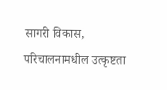सागरी विकास, परिचालनामधील उत्कृष्टता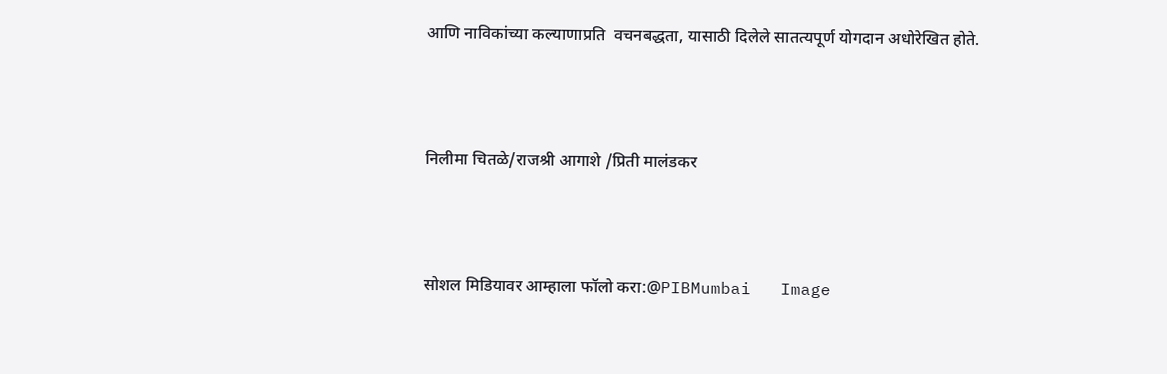आणि नाविकांच्या कल्याणाप्रति  वचनबद्धता, यासाठी दिलेले सातत्यपूर्ण योगदान अधोरेखित होते.



निलीमा चितळे/राजश्री आगाशे /प्रिती मालंडकर



सोशल मिडियावर आम्हाला फॉलो करा:@PIBMumbai   Image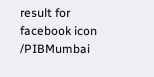result for facebook icon /PIBMumbai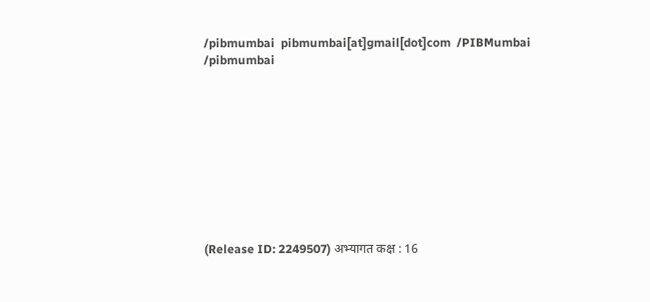/pibmumbai  pibmumbai[at]gmail[dot]com  /PIBMumbai    /pibmumbai










(Release ID: 2249507) अभ्यागत कक्ष : 16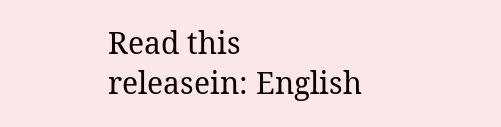Read this releasein: English